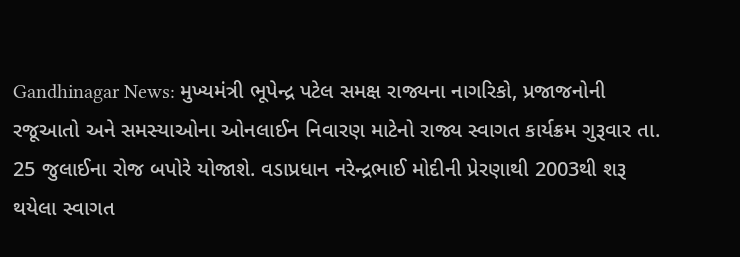Gandhinagar News: મુખ્યમંત્રી ભૂપેન્દ્ર પટેલ સમક્ષ રાજ્યના નાગરિકો, પ્રજાજનોની રજૂઆતો અને સમસ્યાઓના ઓનલાઈન નિવારણ માટેનો રાજ્ય સ્વાગત કાર્યક્રમ ગુરૂવાર તા. 25 જુલાઈના રોજ બપોરે યોજાશે. વડાપ્રધાન નરેન્દ્રભાઈ મોદીની પ્રેરણાથી 2003થી શરૂ થયેલા સ્વાગત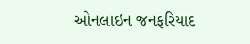ઓનલાઇન જનફરિયાદ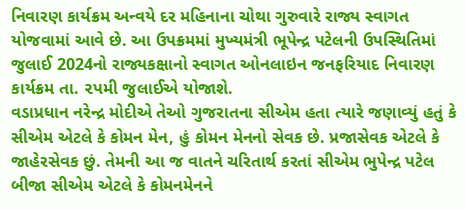નિવારણ કાર્યક્રમ અન્વયે દર મહિનાના ચોથા ગુરુવારે રાજ્ય સ્વાગત યોજવામાં આવે છે. આ ઉપક્રમમાં મુખ્યમંત્રી ભૂપેન્દ્ર પટેલની ઉપસ્થિતિમાં જુલાઈ 2024નો રાજ્યકક્ષાનો સ્વાગત ઓનલાઇન જનફરિયાદ નિવારણ કાર્યક્રમ તા. ૨પમી જુલાઈએ યોજાશે.
વડાપ્રધાન નરેન્દ્ર મોદીએ તેઓ ગુજરાતના સીએમ હતા ત્યારે જણાવ્યું હતું કે સીએમ એટલે કે કોમન મેન, હું કોમન મેનનો સેવક છે. પ્રજાસેવક એટલે કે જાહેરસેવક છું. તેમની આ જ વાતને ચરિતાર્થ કરતાં સીએમ ભુપેન્દ્ર પટેલ બીજા સીએમ એટલે કે કોમનમેનને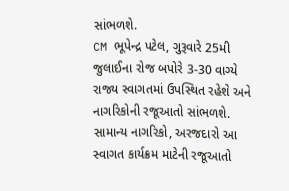સાંભળશે.
CM ભૂપેન્દ્ર પટેલ, ગુરૂવારે 25મી જુલાઈના રોજ બપોરે 3-30 વાગ્યે રાજ્ય સ્વાગતમાં ઉપસ્થિત રહેશે અને નાગરિકોની રજૂઆતો સાંભળશે. સામાન્ય નાગરિકો, અરજદારો આ સ્વાગત કાર્યક્રમ માટેની રજૂઆતો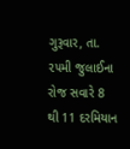ગુરૂવાર, તા. ૨૫મી જુલાઈના રોજ સવારે 8 થી 11 દરમિયાન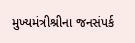મુખ્યમંત્રીશ્રીના જનસંપર્ક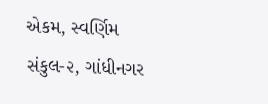એકમ, સ્વર્ણિમ સંકુલ-૨, ગાંધીનગર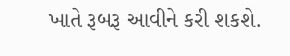ખાતે રૂબરૂ આવીને કરી શકશે.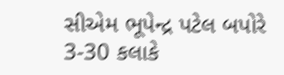સીએમ ભૂપેન્દ્ર પટેલ બપોરે 3-30 કલાકે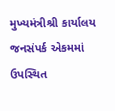મુખ્યમંત્રીશ્રી કાર્યાલય જનસંપર્ક એકમમાં ઉપસ્થિત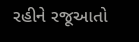રહીને રજૂઆતો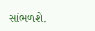સાંભળશે.